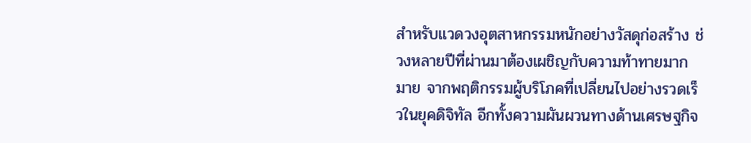สำหรับแวดวงอุตสาหกรรมหนักอย่างวัสดุก่อสร้าง ช่วงหลายปีที่ผ่านมาต้องเผชิญกับความท้าทายมากมาย จากพฤติกรรมผู้บริโภคที่เปลี่ยนไปอย่างรวดเร็วในยุคดิจิทัล อีกทั้งความผันผวนทางด้านเศรษฐกิจ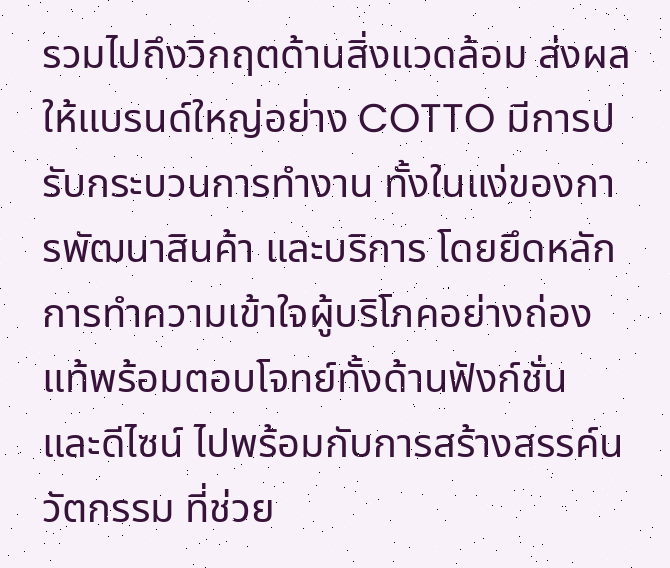รวมไปถึงวิกฤตด้านสิ่งแวดล้อม ส่งผลให้แบรนด์ใหญ่อย่าง COTTO มีการปรับกระบวนการทำงาน ทั้งในแง่ของการพัฒนาสินค้า และบริการ โดยยึดหลักการทำความเข้าใจผู้บริโภคอย่างถ่องแท้พร้อมตอบโจทย์ทั้งด้านฟังก์ชั่น และดีไซน์ ไปพร้อมกับการสร้างสรรค์นวัตกรรม ที่ช่วย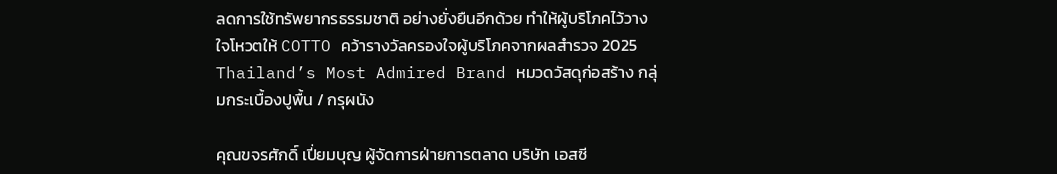ลดการใช้ทรัพยากรธรรมชาติ อย่างยั่งยืนอีกด้วย ทำให้ผู้บริโภคไว้วางใจโหวตให้ COTTO คว้ารางวัลครองใจผู้บริโภคจากผลสำรวจ 2025 Thailand’s Most Admired Brand หมวดวัสดุก่อสร้าง กลุ่มกระเบื้องปูพื้น / กรุผนัง

คุณขจรศักดิ์ เปี่ยมบุญ ผู้จัดการฝ่ายการตลาด บริษัท เอสซี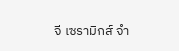จี เซรามิกส์ จำ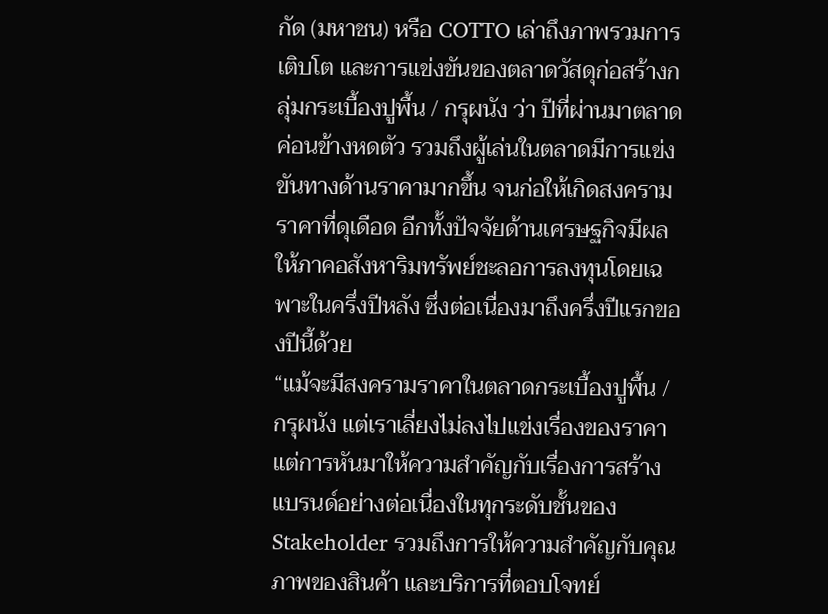กัด (มหาชน) หรือ COTTO เล่าถึงภาพรวมการเติบโต และการแข่งขันของตลาดวัสดุก่อสร้างกลุ่มกระเบื้องปูพื้น / กรุผนัง ว่า ปีที่ผ่านมาตลาดค่อนข้างหดตัว รวมถึงผู้เล่นในตลาดมีการแข่งขันทางด้านราคามากขึ้น จนก่อให้เกิดสงครามราคาที่ดุเดือด อีกทั้งปัจจัยด้านเศรษฐกิจมีผลให้ภาคอสังหาริมทรัพย์ชะลอการลงทุนโดยเฉพาะในครึ่งปีหลัง ซึ่งต่อเนื่องมาถึงครึ่งปีแรกของปีนี้ด้วย
“แม้จะมีสงครามราคาในตลาดกระเบื้องปูพื้น / กรุผนัง แต่เราเลี่ยงไม่ลงไปแข่งเรื่องของราคาแต่การหันมาให้ความสำคัญกับเรื่องการสร้างแบรนด์อย่างต่อเนื่องในทุกระดับชั้นของ Stakeholder รวมถึงการให้ความสำคัญกับคุณภาพของสินค้า และบริการที่ตอบโจทย์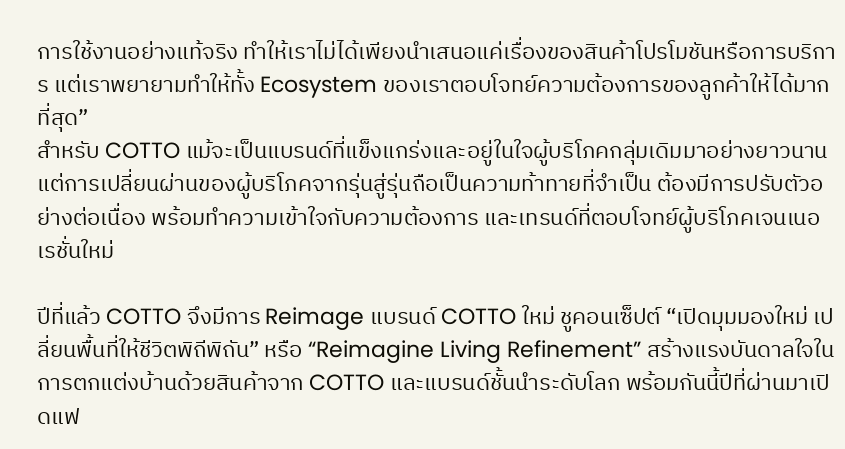การใช้งานอย่างแท้จริง ทำให้เราไม่ได้เพียงนำเสนอแค่เรื่องของสินค้าโปรโมชันหรือการบริการ แต่เราพยายามทำให้ทั้ง Ecosystem ของเราตอบโจทย์ความต้องการของลูกค้าให้ได้มากที่สุด”
สำหรับ COTTO แม้จะเป็นแบรนด์ที่แข็งแกร่งและอยู่ในใจผู้บริโภคกลุ่มเดิมมาอย่างยาวนาน แต่การเปลี่ยนผ่านของผู้บริโภคจากรุ่นสู่รุ่นถือเป็นความท้าทายที่จำเป็น ต้องมีการปรับตัวอย่างต่อเนื่อง พร้อมทำความเข้าใจกับความต้องการ และเทรนด์ที่ตอบโจทย์ผู้บริโภคเจนเนอเรชั่นใหม่

ปีที่แล้ว COTTO จึงมีการ Reimage แบรนด์ COTTO ใหม่ ชูคอนเซ็ปต์ “เปิดมุมมองใหม่ เปลี่ยนพื้นที่ให้ชีวิตพิถีพิถัน” หรือ “Reimagine Living Refinement” สร้างแรงบันดาลใจในการตกแต่งบ้านด้วยสินค้าจาก COTTO และแบรนด์ชั้นนำระดับโลก พร้อมกันนี้ปีที่ผ่านมาเปิดแฟ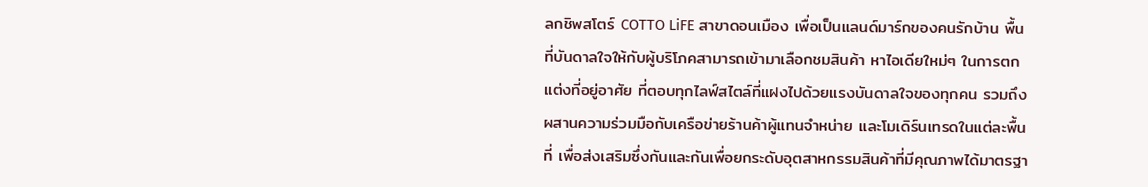ลกชิพสโตร์ COTTO LiFE สาขาดอนเมือง เพื่อเป็นแลนด์มาร์กของคนรักบ้าน พื้นที่บันดาลใจให้กับผู้บริโภคสามารถเข้ามาเลือกชมสินค้า หาไอเดียใหม่ๆ ในการตกแต่งที่อยู่อาศัย ที่ตอบทุกไลฟ์สไตล์ที่แฝงไปด้วยแรงบันดาลใจของทุกคน รวมถึงผสานความร่วมมือกับเครือข่ายร้านค้าผู้แทนจำหน่าย และโมเดิร์นเทรดในแต่ละพื้นที่ เพื่อส่งเสริมซึ่งกันและกันเพื่อยกระดับอุตสาหกรรมสินค้าที่มีคุณภาพได้มาตรฐา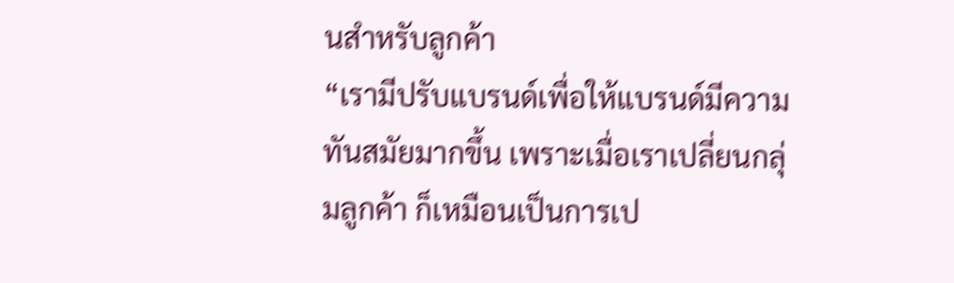นสำหรับลูกค้า
“เรามีปรับแบรนด์เพื่อให้แบรนด์มีความทันสมัยมากขึ้น เพราะเมื่อเราเปลี่ยนกลุ่มลูกค้า ก็เหมือนเป็นการเป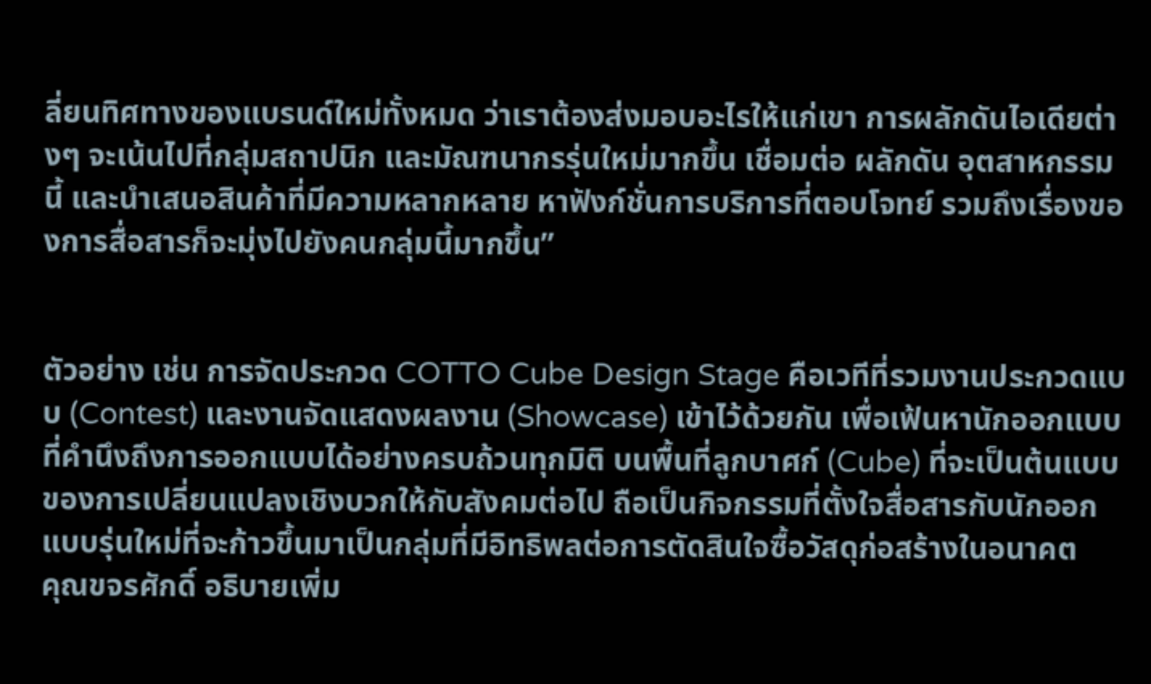ลี่ยนทิศทางของแบรนด์ใหม่ทั้งหมด ว่าเราต้องส่งมอบอะไรให้แก่เขา การผลักดันไอเดียต่างๆ จะเน้นไปที่กลุ่มสถาปนิก และมัณฑนากรรุ่นใหม่มากขึ้น เชื่อมต่อ ผลักดัน อุตสาหกรรมนี้ และนำเสนอสินค้าที่มีความหลากหลาย หาฟังก์ชั่นการบริการที่ตอบโจทย์ รวมถึงเรื่องของการสื่อสารก็จะมุ่งไปยังคนกลุ่มนี้มากขึ้น”


ตัวอย่าง เช่น การจัดประกวด COTTO Cube Design Stage คือเวทีที่รวมงานประกวดแบบ (Contest) และงานจัดแสดงผลงาน (Showcase) เข้าไว้ด้วยกัน เพื่อเฟ้นหานักออกแบบที่คำนึงถึงการออกแบบได้อย่างครบถ้วนทุกมิติ บนพื้นที่ลูกบาศก์ (Cube) ที่จะเป็นต้นแบบของการเปลี่ยนแปลงเชิงบวกให้กับสังคมต่อไป ถือเป็นกิจกรรมที่ตั้งใจสื่อสารกับนักออกแบบรุ่นใหม่ที่จะก้าวขึ้นมาเป็นกลุ่มที่มีอิทธิพลต่อการตัดสินใจซื้อวัสดุก่อสร้างในอนาคต
คุณขจรศักดิ์ อธิบายเพิ่ม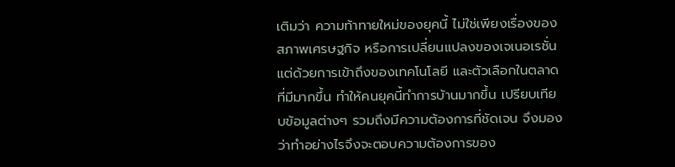เติมว่า ความท้าทายใหม่ของยุคนี้ ไม่ใช่เพียงเรื่องของสภาพเศรษฐกิจ หรือการเปลี่ยนแปลงของเจเนอเรชั่น แต่ด้วยการเข้าถึงของเทคโนโลยี และตัวเลือกในตลาดที่มีมากขึ้น ทำให้คนยุคนี้ทำการบ้านมากขึ้น เปรียบเทียบข้อมูลต่างๆ รวมถึงมีความต้องการที่ชัดเจน จึงมองว่าทำอย่างไรจึงจะตอบความต้องการของ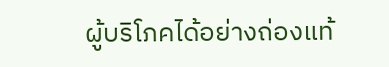ผู้บริโภคได้อย่างถ่องแท้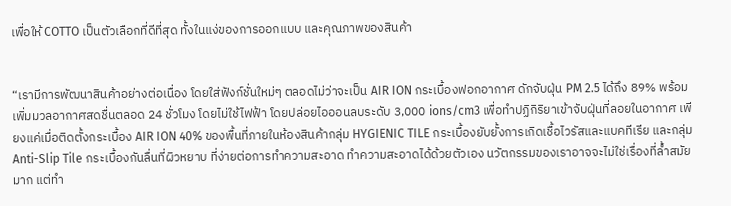เพื่อให้ COTTO เป็นตัวเลือกที่ดีที่สุด ทั้งในแง่ของการออกแบบ และคุณภาพของสินค้า


“เรามีการพัฒนาสินค้าอย่างต่อเนื่อง โดยใส่ฟังก์ชั่นใหม่ๆ ตลอดไม่ว่าจะเป็น AIR ION กระเบื้องฟอกอากาศ ดักจับฝุ่น PM 2.5 ได้ถึง 89% พร้อมเพิ่มมวลอากาศสดชื่นตลอด 24 ชั่วโมง โดยไม่ใช้ไฟฟ้า โดยปล่อยไอออนลบระดับ 3,000 ions/cm3 เพื่อทำปฏิกิริยาเข้าจับฝุ่นที่ลอยในอากาศ เพียงแค่เมื่อติดตั้งกระเบื้อง AIR ION 40% ของพื้นที่ภายในห้องสินค้ากลุ่ม HYGIENIC TILE กระเบื้องยับยั้งการเกิดเชื้อไวรัสและแบคทีเรีย และกลุ่ม Anti-Slip Tile กระเบื้องกันลื่นที่ผิวหยาบ ที่ง่ายต่อการทำความสะอาด ทำความสะอาดได้ด้วยตัวเอง นวัตกรรมของเราอาจจะไม่ใช่เรื่องที่ล้ำสมัยมาก แต่ทำ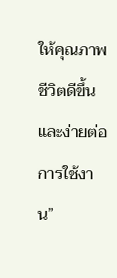ให้คุณภาพชีวิตดีขึ้นและง่ายต่อการใช้งาน”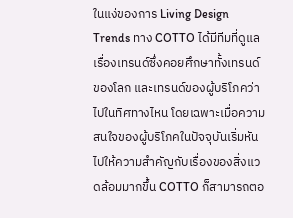ในแง่ของการ Living Design Trends ทาง COTTO ได้มีทีมที่ดูแลเรื่องเทรนด์ซึ่งคอยศึกษาทั้งเทรนด์ของโลก และเทรนด์ของผู้บริโภคว่าไปในทิศทางไหน โดยเฉพาะเมื่อความสนใจของผู้บริโภคในปัจจุบันเริ่มหันไปให้ความสำคัญกับเรื่องของสิ่งแวดล้อมมากขึ้น COTTO ก็สามารถตอ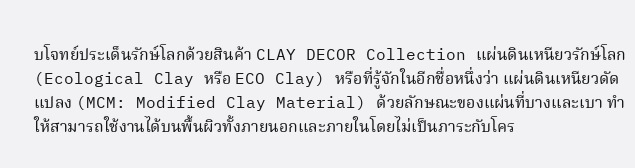บโจทย์ประเด็นรักษ์โลกด้วยสินค้า CLAY DECOR Collection แผ่นดินเหนียวรักษ์โลก (Ecological Clay หรือ ECO Clay) หรือที่รู้จักในอีกชื่อหนึ่งว่า แผ่นดินเหนียวดัดแปลง (MCM: Modified Clay Material) ด้วยลักษณะของแผ่นที่บางและเบา ทำให้สามารถใช้งานได้บนพื้นผิวทั้งภายนอกและภายในโดยไม่เป็นภาระกับโคร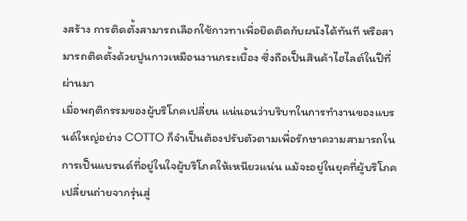งสร้าง การติดตั้งสามารถเลือกใช้กาวทาเพื่อยึดติดกับผนังได้ทันที หรือสามารถติดตั้งด้วยปูนกาวเหมือนงานกระเบื้อง ซึ่งถือเป็นสินค้าไฮไลต์ในปีที่ผ่านมา
เมื่อพฤติกรรมของผู้บริโภคเปลี่ยน แน่นอนว่าบริบทในการทำงานของแบรนด์ใหญ่อย่าง COTTO ก็จำเป็นต้องปรับตัวตามเพื่อรักษาความสามารถในการเป็นแบรนด์ที่อยู่ในใจผู้บริโภคให้เหนียวแน่น แม้จะอยู่ในยุคที่ผู้บริโภคเปลี่ยนถ่ายจากรุ่นสู่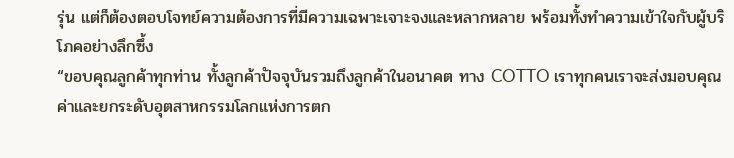รุ่น แต่ก็ต้องตอบโจทย์ความต้องการที่มีความเฉพาะเจาะจงและหลากหลาย พร้อมทั้งทำความเข้าใจกับผู้บริโภคอย่างลึกซึ้ง
“ขอบคุณลูกค้าทุกท่าน ทั้งลูกค้าปัจจุบันรวมถึงลูกค้าในอนาคต ทาง COTTO เราทุกคนเราจะส่งมอบคุณค่าและยกระดับอุตสาหกรรมโลกแห่งการตก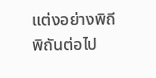แต่งอย่างพิถีพิถันต่อไป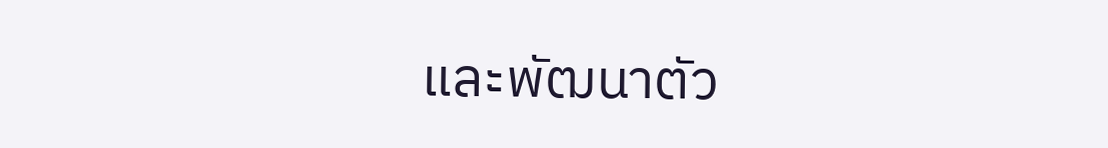และพัฒนาตัว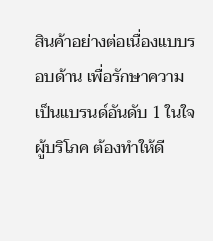สินค้าอย่างต่อเนื่องแบบรอบด้าน เพื่อรักษาความเป็นแบรนด์อันดับ 1 ในใจผู้บริโภค ต้องทำให้ดี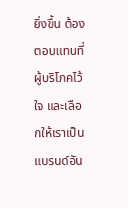ยิ่งขึ้น ต้องตอบแทนที่ผู้บริโภคไว้ใจ และเลือกให้เราเป็นแบรนด์อัน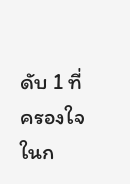ดับ 1 ที่ครองใจในก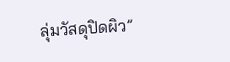ลุ่มวัสดุปิดผิว”